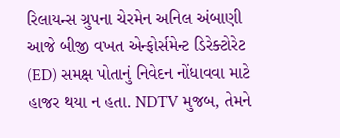રિલાયન્સ ગ્રુપના ચેરમેન અનિલ અંબાણી આજે બીજી વખત એન્ફોર્સમેન્ટ ડિરેક્ટોરેટ (ED) સમક્ષ પોતાનું નિવેદન નોંધાવવા માટે હાજર થયા ન હતા. NDTV મુજબ, તેમને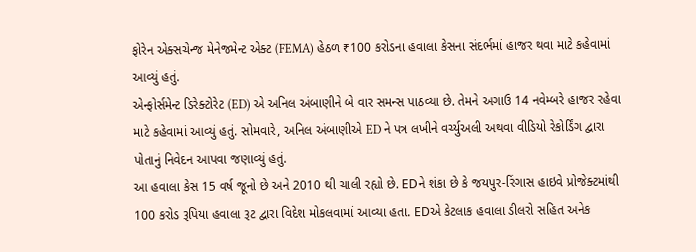ફોરેન એક્સચેન્જ મેનેજમેન્ટ એક્ટ (FEMA) હેઠળ ₹100 કરોડના હવાલા કેસના સંદર્ભમાં હાજર થવા માટે કહેવામાં આવ્યું હતું.
એન્ફોર્સમેન્ટ ડિરેક્ટોરેટ (ED) એ અનિલ અંબાણીને બે વાર સમન્સ પાઠવ્યા છે. તેમને અગાઉ 14 નવેમ્બરે હાજર રહેવા માટે કહેવામાં આવ્યું હતું. સોમવારે, અનિલ અંબાણીએ ED ને પત્ર લખીને વર્ચ્યુઅલી અથવા વીડિયો રેકોર્ડિંગ દ્વારા પોતાનું નિવેદન આપવા જણાવ્યું હતું.
આ હવાલા કેસ 15 વર્ષ જૂનો છે અને 2010 થી ચાલી રહ્યો છે. EDને શંકા છે કે જયપુર-રિંગાસ હાઇવે પ્રોજેક્ટમાંથી 100 કરોડ રૂપિયા હવાલા રૂટ દ્વારા વિદેશ મોકલવામાં આવ્યા હતા. EDએ કેટલાક હવાલા ડીલરો સહિત અનેક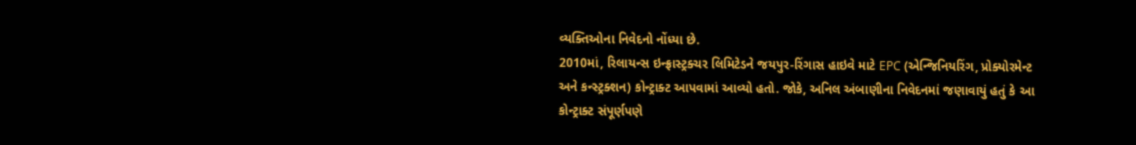વ્યક્તિઓના નિવેદનો નોંધ્યા છે.
2010માં, રિલાયન્સ ઇન્ફ્રાસ્ટ્રક્ચર લિમિટેડને જયપુર-રિંગાસ હાઇવે માટે EPC (એન્જિનિયરિંગ, પ્રોક્યોરમેન્ટ અને કન્સ્ટ્રક્શન) કોન્ટ્રાક્ટ આપવામાં આવ્યો હતો. જોકે, અનિલ અંબાણીના નિવેદનમાં જણાવાયું હતું કે આ કોન્ટ્રાક્ટ સંપૂર્ણપણે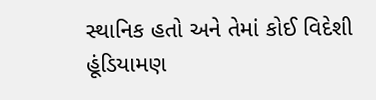સ્થાનિક હતો અને તેમાં કોઈ વિદેશી હૂંડિયામણ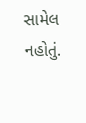સામેલ નહોતું.